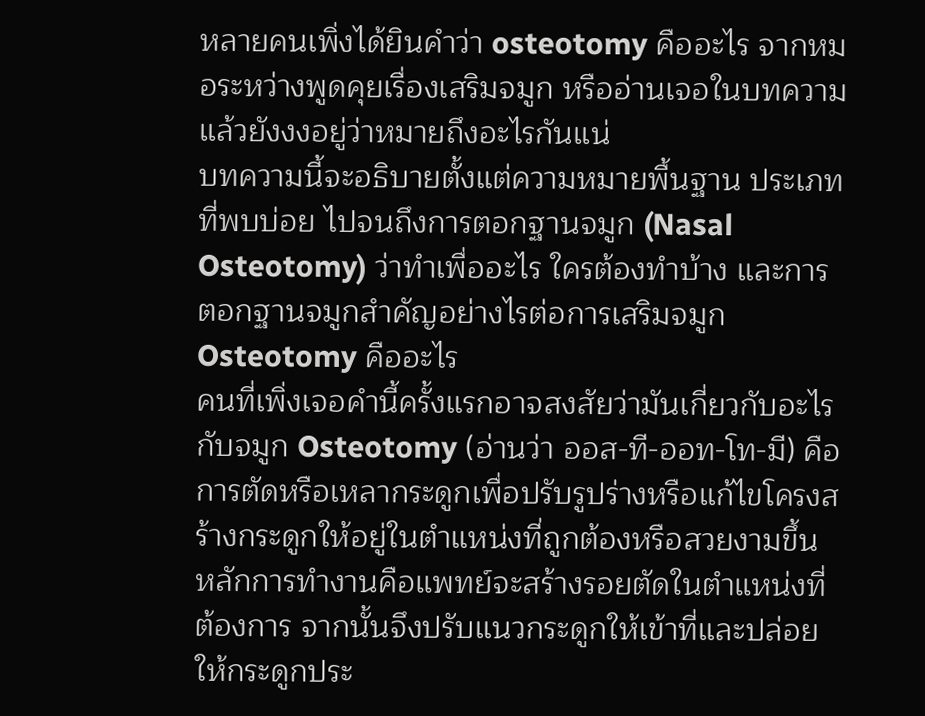หลายคนเพิ่งได้ยินคำว่า osteotomy คืออะไร จากหมอระหว่างพูดคุยเรื่องเสริมจมูก หรืออ่านเจอในบทความแล้วยังงงอยู่ว่าหมายถึงอะไรกันแน่
บทความนี้จะอธิบายตั้งแต่ความหมายพื้นฐาน ประเภทที่พบบ่อย ไปจนถึงการตอกฐานจมูก (Nasal Osteotomy) ว่าทำเพื่ออะไร ใครต้องทำบ้าง และการตอกฐานจมูกสำคัญอย่างไรต่อการเสริมจมูก
Osteotomy คืออะไร
คนที่เพิ่งเจอคำนี้ครั้งแรกอาจสงสัยว่ามันเกี่ยวกับอะไรกับจมูก Osteotomy (อ่านว่า ออส-ที-ออท-โท-มี) คือการตัดหรือเหลากระดูกเพื่อปรับรูปร่างหรือแก้ไขโครงสร้างกระดูกให้อยู่ในตำแหน่งที่ถูกต้องหรือสวยงามขึ้น
หลักการทำงานคือแพทย์จะสร้างรอยตัดในตำแหน่งที่ต้องการ จากนั้นจึงปรับแนวกระดูกให้เข้าที่และปล่อยให้กระดูกประ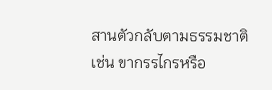สานตัวกลับตามธรรมชาติ
เช่น ขากรรไกรหรือ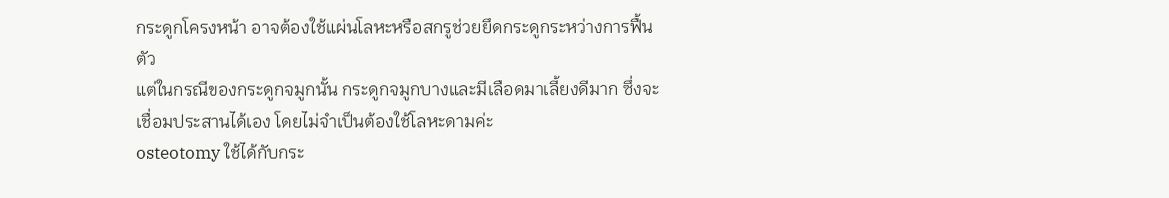กระดูกโครงหน้า อาจต้องใช้แผ่นโลหะหรือสกรูช่วยยึดกระดูกระหว่างการฟื้นตัว
แต่ในกรณีของกระดูกจมูกนั้น กระดูกจมูกบางและมีเลือดมาเลี้ยงดีมาก ซึ่งจะเชื่อมประสานได้เอง โดยไม่จำเป็นต้องใช้โลหะดามค่ะ
osteotomy ใช้ได้กับกระ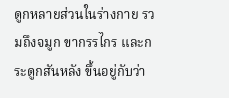ดูกหลายส่วนในร่างกาย รวมถึงจมูก ขากรรไกร และกระดูกสันหลัง ขึ้นอยู่กับว่า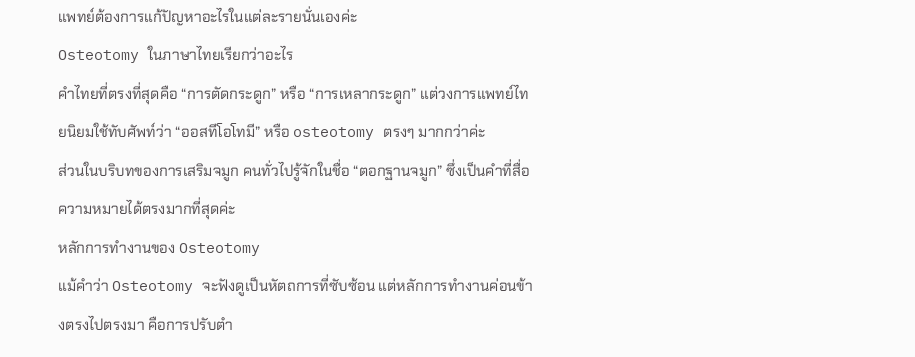แพทย์ต้องการแก้ปัญหาอะไรในแต่ละรายนั่นเองค่ะ
Osteotomy ในภาษาไทยเรียกว่าอะไร
คำไทยที่ตรงที่สุดคือ “การตัดกระดูก” หรือ “การเหลากระดูก” แต่วงการแพทย์ไทยนิยมใช้ทับศัพท์ว่า “ออสทีโอโทมี” หรือ osteotomy ตรงๆ มากกว่าค่ะ
ส่วนในบริบทของการเสริมจมูก คนทั่วไปรู้จักในชื่อ “ตอกฐานจมูก” ซึ่งเป็นคำที่สื่อความหมายได้ตรงมากที่สุดค่ะ
หลักการทำงานของ Osteotomy
แม้คำว่า Osteotomy จะฟังดูเป็นหัตถการที่ซับซ้อน แต่หลักการทำงานค่อนข้างตรงไปตรงมา คือการปรับตำ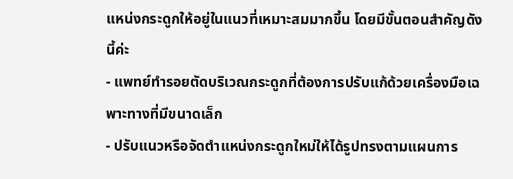แหน่งกระดูกให้อยู่ในแนวที่เหมาะสมมากขึ้น โดยมีขั้นตอนสำคัญดังนี้ค่ะ
- แพทย์ทำรอยตัดบริเวณกระดูกที่ต้องการปรับแก้ด้วยเครื่องมือเฉพาะทางที่มีขนาดเล็ก
- ปรับแนวหรือจัดตำแหน่งกระดูกใหม่ให้ได้รูปทรงตามแผนการ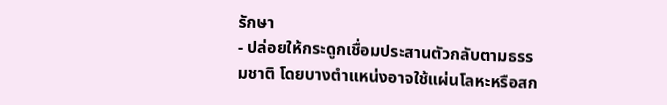รักษา
- ปล่อยให้กระดูกเชื่อมประสานตัวกลับตามธรรมชาติ โดยบางตำแหน่งอาจใช้แผ่นโลหะหรือสก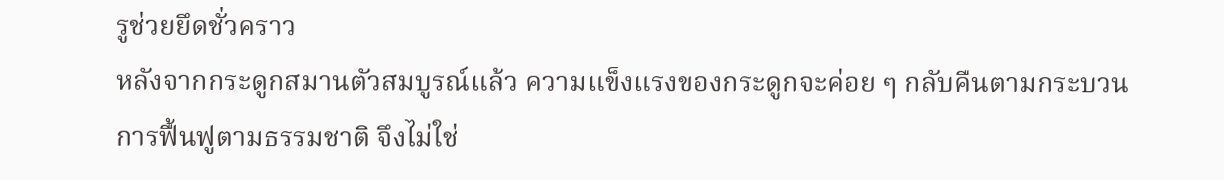รูช่วยยึดชั่วคราว
หลังจากกระดูกสมานตัวสมบูรณ์แล้ว ความแข็งแรงของกระดูกจะค่อย ๆ กลับคืนตามกระบวนการฟื้นฟูตามธรรมชาติ จึงไม่ใช่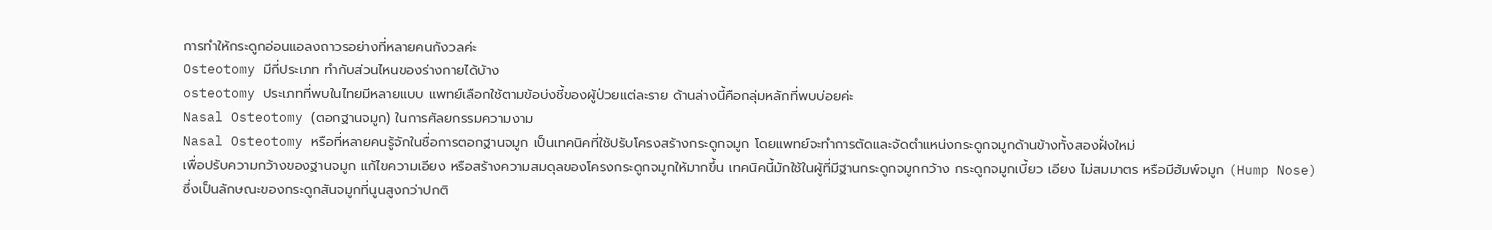การทำให้กระดูกอ่อนแอลงถาวรอย่างที่หลายคนกังวลค่ะ
Osteotomy มีกี่ประเภท ทำกับส่วนไหนของร่างกายได้บ้าง
osteotomy ประเภทที่พบในไทยมีหลายแบบ แพทย์เลือกใช้ตามข้อบ่งชี้ของผู้ป่วยแต่ละราย ด้านล่างนี้คือกลุ่มหลักที่พบบ่อยค่ะ
Nasal Osteotomy (ตอกฐานจมูก) ในการศัลยกรรมความงาม
Nasal Osteotomy หรือที่หลายคนรู้จักในชื่อการตอกฐานจมูก เป็นเทคนิคที่ใช้ปรับโครงสร้างกระดูกจมูก โดยแพทย์จะทำการตัดและจัดตำแหน่งกระดูกจมูกด้านข้างทั้งสองฝั่งใหม่
เพื่อปรับความกว้างของฐานจมูก แก้ไขความเอียง หรือสร้างความสมดุลของโครงกระดูกจมูกให้มากขึ้น เทคนิคนี้มักใช้ในผู้ที่มีฐานกระดูกจมูกกว้าง กระดูกจมูกเบี้ยว เอียง ไม่สมมาตร หรือมีฮัมพ์จมูก (Hump Nose)
ซึ่งเป็นลักษณะของกระดูกสันจมูกที่นูนสูงกว่าปกติ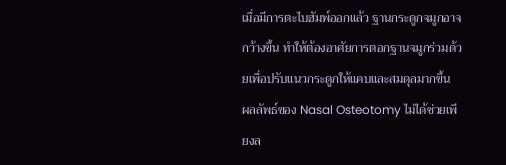เมื่อมีการตะไบฮัมพ์ออกแล้ว ฐานกระดูกจมูกอาจกว้างขึ้น ทำให้ต้องอาศัยการตอกฐานจมูกร่วมด้วยเพื่อปรับแนวกระดูกให้แคบและสมดุลมากขึ้น
ผลลัพธ์ของ Nasal Osteotomy ไม่ได้ช่วยเพียงล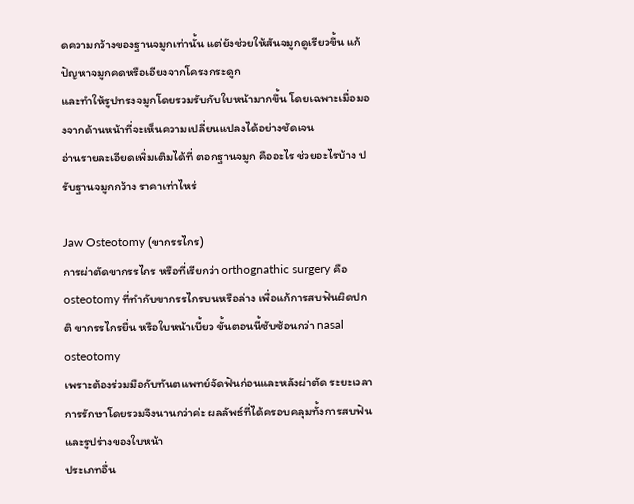ดความกว้างของฐานจมูกเท่านั้น แต่ยังช่วยให้สันจมูกดูเรียวขึ้น แก้ปัญหาจมูกคดหรือเอียงจากโครงกระดูก
และทำให้รูปทรงจมูกโดยรวมรับกับใบหน้ามากขึ้น โดยเฉพาะเมื่อมองจากด้านหน้าที่จะเห็นความเปลี่ยนแปลงได้อย่างชัดเจน
อ่านรายละเอียดเพิ่มเติมได้ที่ ตอกฐานจมูก คืออะไร ช่วยอะไรบ้าง ปรับฐานจมูกกว้าง ราคาเท่าไหร่

Jaw Osteotomy (ขากรรไกร)
การผ่าตัดขากรรไกร หรือที่เรียกว่า orthognathic surgery คือ osteotomy ที่ทำกับขากรรไกรบนหรือล่าง เพื่อแก้การสบฟันผิดปกติ ขากรรไกรยื่น หรือใบหน้าเบี้ยว ขั้นตอนนี้ซับซ้อนกว่า nasal osteotomy
เพราะต้องร่วมมือกับทันตแพทย์จัดฟันก่อนและหลังผ่าตัด ระยะเวลาการรักษาโดยรวมจึงนานกว่าค่ะ ผลลัพธ์ที่ได้ครอบคลุมทั้งการสบฟันและรูปร่างของใบหน้า
ประเภทอื่น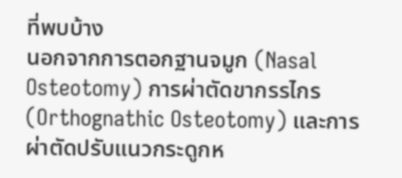ที่พบบ้าง
นอกจากการตอกฐานจมูก (Nasal Osteotomy) การผ่าตัดขากรรไกร (Orthognathic Osteotomy) และการผ่าตัดปรับแนวกระดูกห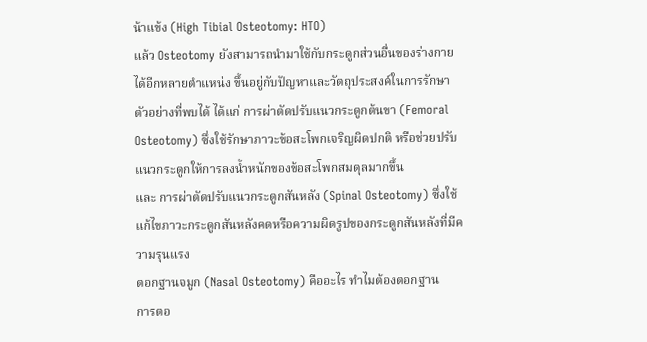น้าแข้ง (High Tibial Osteotomy: HTO)
แล้ว Osteotomy ยังสามารถนำมาใช้กับกระดูกส่วนอื่นของร่างกายได้อีกหลายตำแหน่ง ขึ้นอยู่กับปัญหาและวัตถุประสงค์ในการรักษา
ตัวอย่างที่พบได้ ได้แก่ การผ่าตัดปรับแนวกระดูกต้นขา (Femoral Osteotomy) ซึ่งใช้รักษาภาวะข้อสะโพกเจริญผิดปกติ หรือช่วยปรับแนวกระดูกให้การลงน้ำหนักของข้อสะโพกสมดุลมากขึ้น
และ การผ่าตัดปรับแนวกระดูกสันหลัง (Spinal Osteotomy) ซึ่งใช้แก้ไขภาวะกระดูกสันหลังคดหรือความผิดรูปของกระดูกสันหลังที่มีความรุนแรง
ตอกฐานจมูก (Nasal Osteotomy) คืออะไร ทำไมต้องตอกฐาน
การตอ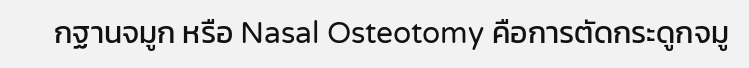กฐานจมูก หรือ Nasal Osteotomy คือการตัดกระดูกจมู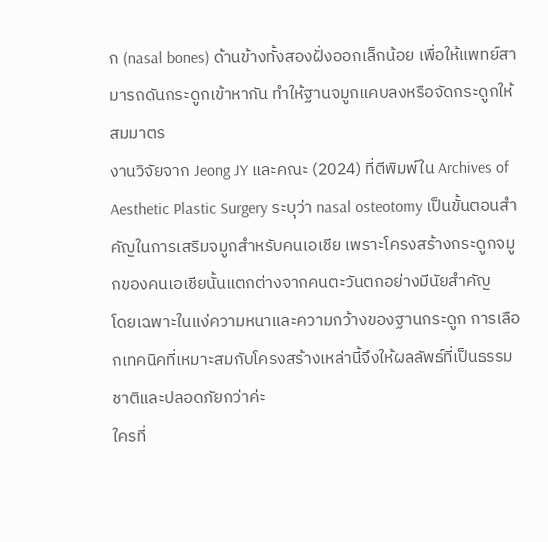ก (nasal bones) ด้านข้างทั้งสองฝั่งออกเล็กน้อย เพื่อให้แพทย์สามารถดันกระดูกเข้าหากัน ทำให้ฐานจมูกแคบลงหรือจัดกระดูกให้สมมาตร
งานวิจัยจาก Jeong JY และคณะ (2024) ที่ตีพิมพ์ใน Archives of Aesthetic Plastic Surgery ระบุว่า nasal osteotomy เป็นขั้นตอนสำคัญในการเสริมจมูกสำหรับคนเอเชีย เพราะโครงสร้างกระดูกจมูกของคนเอเชียนั้นแตกต่างจากคนตะวันตกอย่างมีนัยสำคัญ
โดยเฉพาะในแง่ความหนาและความกว้างของฐานกระดูก การเลือกเทคนิคที่เหมาะสมกับโครงสร้างเหล่านี้จึงให้ผลลัพธ์ที่เป็นธรรมชาติและปลอดภัยกว่าค่ะ
ใครที่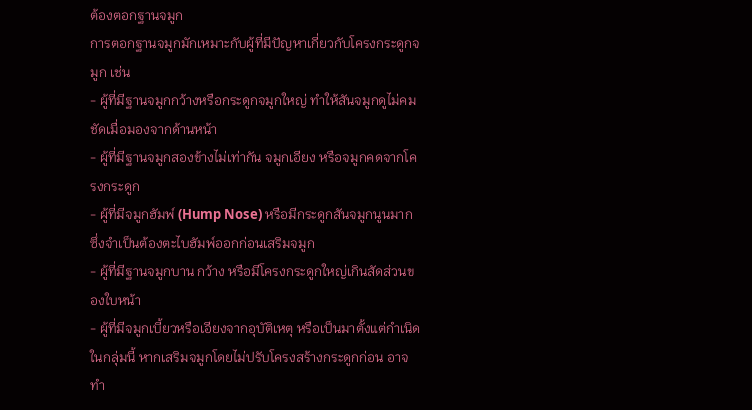ต้องตอกฐานจมูก
การตอกฐานจมูกมักเหมาะกับผู้ที่มีปัญหาเกี่ยวกับโครงกระดูกจมูก เช่น
- ผู้ที่มีฐานจมูกกว้างหรือกระดูกจมูกใหญ่ ทำให้สันจมูกดูไม่คมชัดเมื่อมองจากด้านหน้า
- ผู้ที่มีฐานจมูกสองข้างไม่เท่ากัน จมูกเอียง หรือจมูกคดจากโครงกระดูก
- ผู้ที่มีจมูกฮัมพ์ (Hump Nose) หรือมีกระดูกสันจมูกนูนมาก ซึ่งจำเป็นต้องตะไบฮัมพ์ออกก่อนเสริมจมูก
- ผู้ที่มีฐานจมูกบาน กว้าง หรือมีโครงกระดูกใหญ่เกินสัดส่วนของใบหน้า
- ผู้ที่มีจมูกเบี้ยวหรือเอียงจากอุบัติเหตุ หรือเป็นมาตั้งแต่กำเนิด
ในกลุ่มนี้ หากเสริมจมูกโดยไม่ปรับโครงสร้างกระดูกก่อน อาจทำ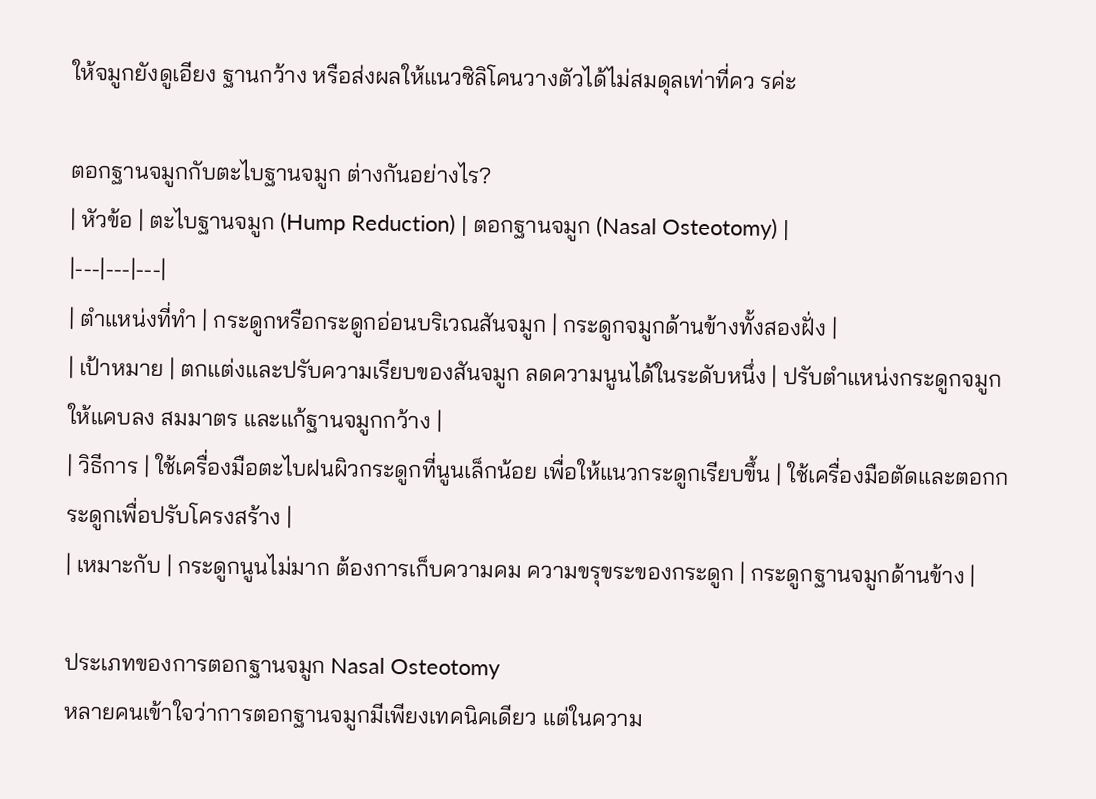ให้จมูกยังดูเอียง ฐานกว้าง หรือส่งผลให้แนวซิลิโคนวางตัวได้ไม่สมดุลเท่าที่คว รค่ะ

ตอกฐานจมูกกับตะไบฐานจมูก ต่างกันอย่างไร?
| หัวข้อ | ตะไบฐานจมูก (Hump Reduction) | ตอกฐานจมูก (Nasal Osteotomy) |
|---|---|---|
| ตำแหน่งที่ทำ | กระดูกหรือกระดูกอ่อนบริเวณสันจมูก | กระดูกจมูกด้านข้างทั้งสองฝั่ง |
| เป้าหมาย | ตกแต่งและปรับความเรียบของสันจมูก ลดความนูนได้ในระดับหนึ่ง | ปรับตำแหน่งกระดูกจมูกให้แคบลง สมมาตร และแก้ฐานจมูกกว้าง |
| วิธีการ | ใช้เครื่องมือตะไบฝนผิวกระดูกที่นูนเล็กน้อย เพื่อให้แนวกระดูกเรียบขึ้น | ใช้เครื่องมือตัดและตอกกระดูกเพื่อปรับโครงสร้าง |
| เหมาะกับ | กระดูกนูนไม่มาก ต้องการเก็บความคม ความขรุขระของกระดูก | กระดูกฐานจมูกด้านข้าง |

ประเภทของการตอกฐานจมูก Nasal Osteotomy
หลายคนเข้าใจว่าการตอกฐานจมูกมีเพียงเทคนิคเดียว แต่ในความ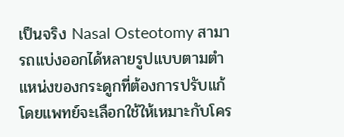เป็นจริง Nasal Osteotomy สามารถแบ่งออกได้หลายรูปแบบตามตำแหน่งของกระดูกที่ต้องการปรับแก้
โดยแพทย์จะเลือกใช้ให้เหมาะกับโคร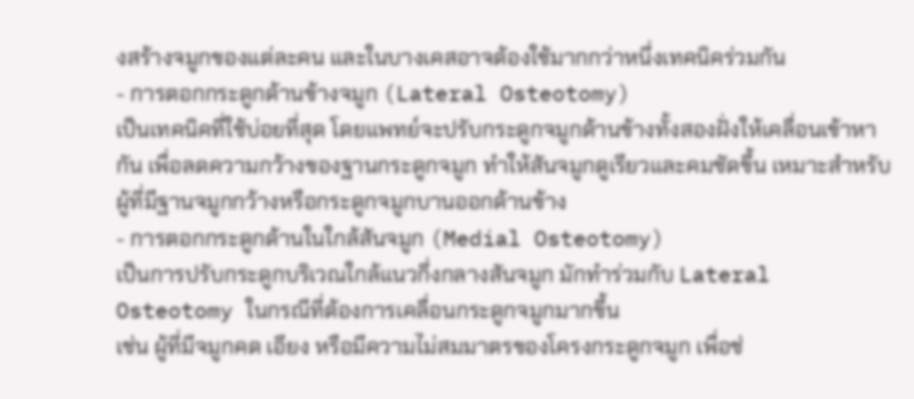งสร้างจมูกของแต่ละคน และในบางเคสอาจต้องใช้มากกว่าหนึ่งเทคนิคร่วมกัน
- การตอกกระดูกด้านข้างจมูก (Lateral Osteotomy)
เป็นเทคนิคที่ใช้บ่อยที่สุด โดยแพทย์จะปรับกระดูกจมูกด้านข้างทั้งสองฝั่งให้เคลื่อนเข้าหากัน เพื่อลดความกว้างของฐานกระดูกจมูก ทำให้สันจมูกดูเรียวและคมชัดขึ้น เหมาะสำหรับผู้ที่มีฐานจมูกกว้างหรือกระดูกจมูกบานออกด้านข้าง
- การตอกกระดูกด้านในใกล้สันจมูก (Medial Osteotomy)
เป็นการปรับกระดูกบริเวณใกล้แนวกึ่งกลางสันจมูก มักทำร่วมกับ Lateral Osteotomy ในกรณีที่ต้องการเคลื่อนกระดูกจมูกมากขึ้น
เช่น ผู้ที่มีจมูกคด เอียง หรือมีความไม่สมมาตรของโครงกระดูกจมูก เพื่อช่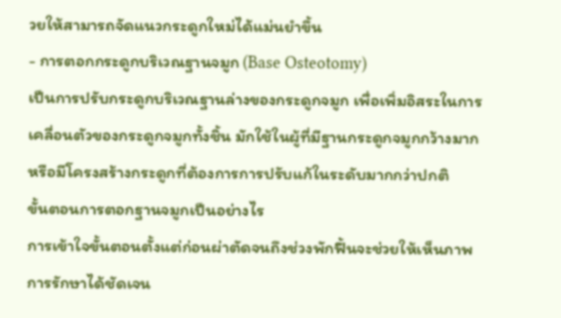วยให้สามารถจัดแนวกระดูกใหม่ได้แม่นยำขึ้น
- การตอกกระดูกบริเวณฐานจมูก (Base Osteotomy)
เป็นการปรับกระดูกบริเวณฐานล่างของกระดูกจมูก เพื่อเพิ่มอิสระในการเคลื่อนตัวของกระดูกจมูกทั้งชิ้น มักใช้ในผู้ที่มีฐานกระดูกจมูกกว้างมาก หรือมีโครงสร้างกระดูกที่ต้องการการปรับแก้ในระดับมากกว่าปกติ
ขั้นตอนการตอกฐานจมูกเป็นอย่างไร
การเข้าใจขั้นตอนตั้งแต่ก่อนผ่าตัดจนถึงช่วงพักฟื้นจะช่วยให้เห็นภาพการรักษาได้ชัดเจน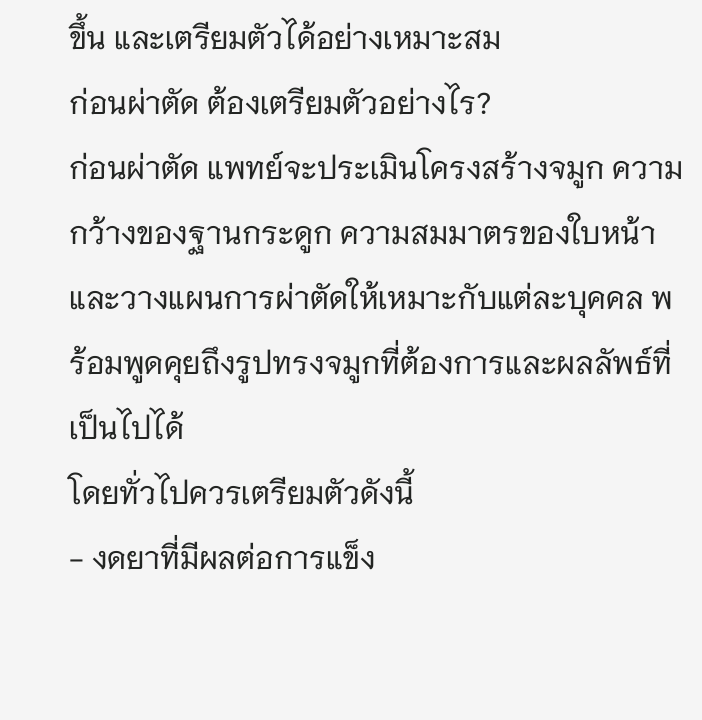ขึ้น และเตรียมตัวได้อย่างเหมาะสม
ก่อนผ่าตัด ต้องเตรียมตัวอย่างไร?
ก่อนผ่าตัด แพทย์จะประเมินโครงสร้างจมูก ความกว้างของฐานกระดูก ความสมมาตรของใบหน้า และวางแผนการผ่าตัดให้เหมาะกับแต่ละบุคคล พร้อมพูดคุยถึงรูปทรงจมูกที่ต้องการและผลลัพธ์ที่เป็นไปได้
โดยทั่วไปควรเตรียมตัวดังนี้
- งดยาที่มีผลต่อการแข็ง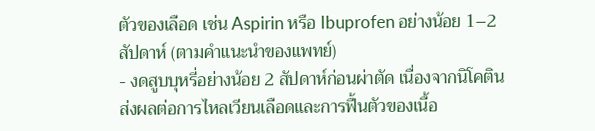ตัวของเลือด เช่น Aspirin หรือ Ibuprofen อย่างน้อย 1–2 สัปดาห์ (ตามคำแนะนำของแพทย์)
- งดสูบบุหรี่อย่างน้อย 2 สัปดาห์ก่อนผ่าตัด เนื่องจากนิโคตินส่งผลต่อการไหลเวียนเลือดและการฟื้นตัวของเนื้อ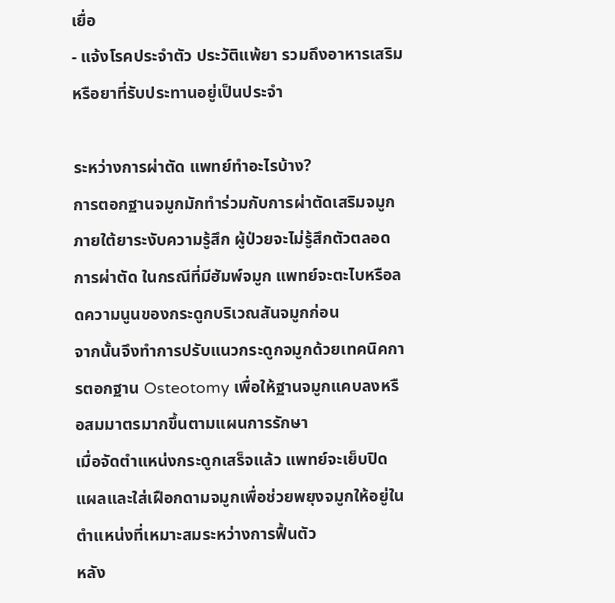เยื่อ
- แจ้งโรคประจำตัว ประวัติแพ้ยา รวมถึงอาหารเสริมหรือยาที่รับประทานอยู่เป็นประจำ

ระหว่างการผ่าตัด แพทย์ทำอะไรบ้าง?
การตอกฐานจมูกมักทำร่วมกับการผ่าตัดเสริมจมูกภายใต้ยาระงับความรู้สึก ผู้ป่วยจะไม่รู้สึกตัวตลอดการผ่าตัด ในกรณีที่มีฮัมพ์จมูก แพทย์จะตะไบหรือลดความนูนของกระดูกบริเวณสันจมูกก่อน
จากนั้นจึงทำการปรับแนวกระดูกจมูกด้วยเทคนิคการตอกฐาน Osteotomy เพื่อให้ฐานจมูกแคบลงหรือสมมาตรมากขึ้นตามแผนการรักษา
เมื่อจัดตำแหน่งกระดูกเสร็จแล้ว แพทย์จะเย็บปิดแผลและใส่เฝือกดามจมูกเพื่อช่วยพยุงจมูกให้อยู่ในตำแหน่งที่เหมาะสมระหว่างการฟื้นตัว
หลัง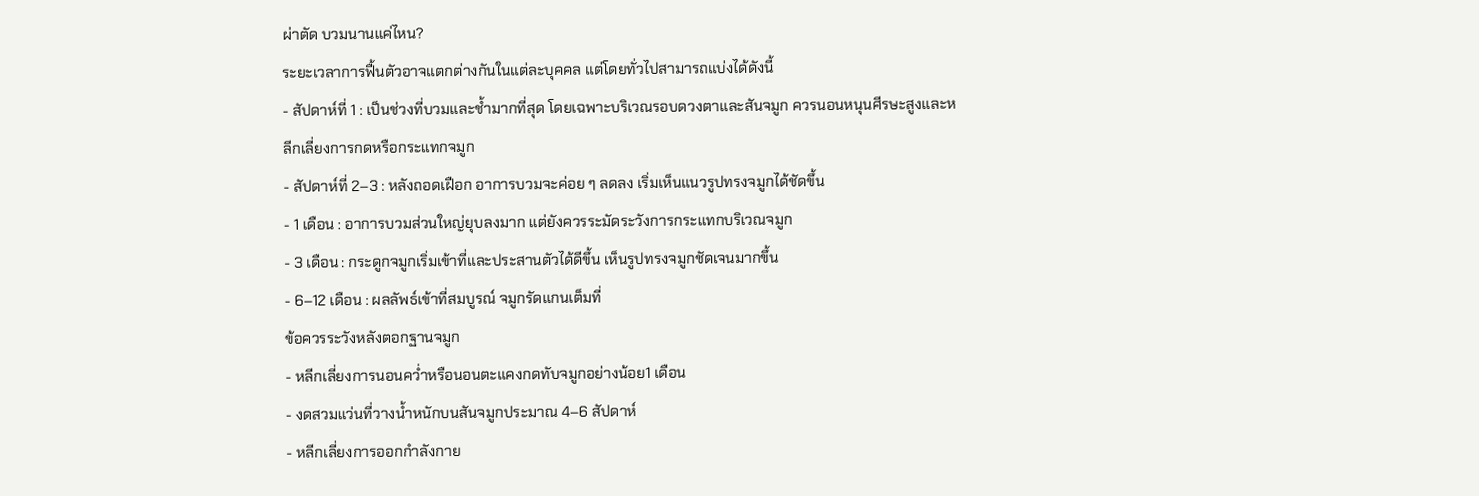ผ่าตัด บวมนานแค่ไหน?
ระยะเวลาการฟื้นตัวอาจแตกต่างกันในแต่ละบุคคล แต่โดยทั่วไปสามารถแบ่งได้ดังนี้
- สัปดาห์ที่ 1 : เป็นช่วงที่บวมและช้ำมากที่สุด โดยเฉพาะบริเวณรอบดวงตาและสันจมูก ควรนอนหนุนศีรษะสูงและหลีกเลี่ยงการกดหรือกระแทกจมูก
- สัปดาห์ที่ 2–3 : หลังถอดเฝือก อาการบวมจะค่อย ๆ ลดลง เริ่มเห็นแนวรูปทรงจมูกได้ชัดขึ้น
- 1 เดือน : อาการบวมส่วนใหญ่ยุบลงมาก แต่ยังควรระมัดระวังการกระแทกบริเวณจมูก
- 3 เดือน : กระดูกจมูกเริ่มเข้าที่และประสานตัวได้ดีขึ้น เห็นรูปทรงจมูกชัดเจนมากขึ้น
- 6–12 เดือน : ผลลัพธ์เข้าที่สมบูรณ์ จมูกรัดแกนเต็มที่
ข้อควรระวังหลังตอกฐานจมูก
- หลีกเลี่ยงการนอนคว่ำหรือนอนตะแคงกดทับจมูกอย่างน้อย1 เดือน
- งดสวมแว่นที่วางน้ำหนักบนสันจมูกประมาณ 4–6 สัปดาห์
- หลีกเลี่ยงการออกกำลังกาย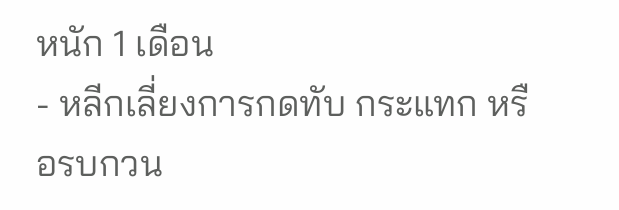หนัก 1 เดือน
- หลีกเลี่ยงการกดทับ กระแทก หรือรบกวน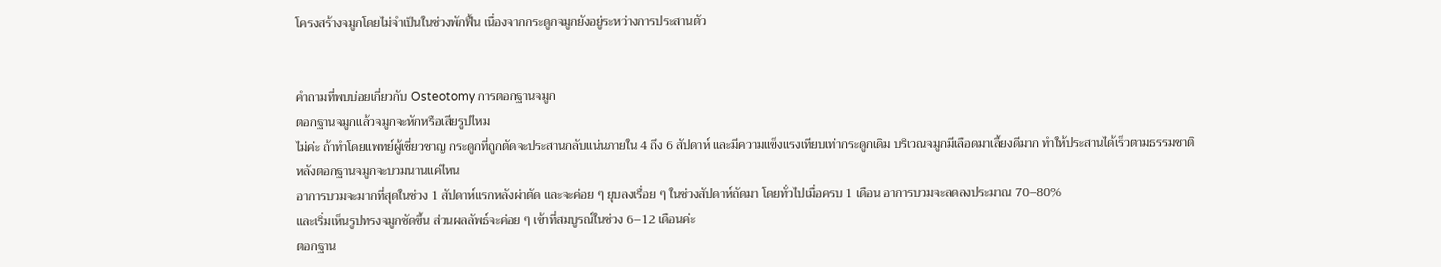โครงสร้างจมูกโดยไม่จำเป็นในช่วงพักฟื้น เนื่องจากกระดูกจมูกยังอยู่ระหว่างการประสานตัว


คำถามที่พบบ่อยเกี่ยวกับ Osteotomy การตอกฐานจมูก
ตอกฐานจมูกแล้วจมูกจะหักหรือเสียรูปไหม
ไม่ค่ะ ถ้าทำโดยแพทย์ผู้เชี่ยวชาญ กระดูกที่ถูกตัดจะประสานกลับแน่นภายใน 4 ถึง 6 สัปดาห์ และมีความแข็งแรงเทียบเท่ากระดูกเดิม บริเวณจมูกมีเลือดมาเลี้ยงดีมาก ทำให้ประสานได้เร็วตามธรรมชาติ
หลังตอกฐานจมูกจะบวมนานแค่ไหน
อาการบวมจะมากที่สุดในช่วง 1 สัปดาห์แรกหลังผ่าตัด และจะค่อย ๆ ยุบลงเรื่อย ๆ ในช่วงสัปดาห์ถัดมา โดยทั่วไปเมื่อครบ 1 เดือน อาการบวมจะลดลงประมาณ 70–80%
และเริ่มเห็นรูปทรงจมูกชัดขึ้น ส่วนผลลัพธ์จะค่อย ๆ เข้าที่สมบูรณ์ในช่วง 6–12 เดือนค่ะ
ตอกฐาน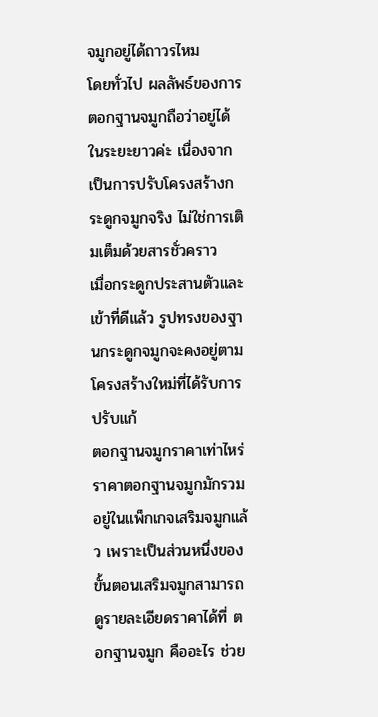จมูกอยู่ได้ถาวรไหม
โดยทั่วไป ผลลัพธ์ของการตอกฐานจมูกถือว่าอยู่ได้ในระยะยาวค่ะ เนื่องจากเป็นการปรับโครงสร้างกระดูกจมูกจริง ไม่ใช่การเติมเต็มด้วยสารชั่วคราว
เมื่อกระดูกประสานตัวและเข้าที่ดีแล้ว รูปทรงของฐานกระดูกจมูกจะคงอยู่ตามโครงสร้างใหม่ที่ได้รับการปรับแก้
ตอกฐานจมูกราคาเท่าไหร่
ราคาตอกฐานจมูกมักรวมอยู่ในแพ็กเกจเสริมจมูกแล้ว เพราะเป็นส่วนหนึ่งของขั้นตอนเสริมจมูกสามารถดูรายละเอียดราคาได้ที่ ตอกฐานจมูก คืออะไร ช่วย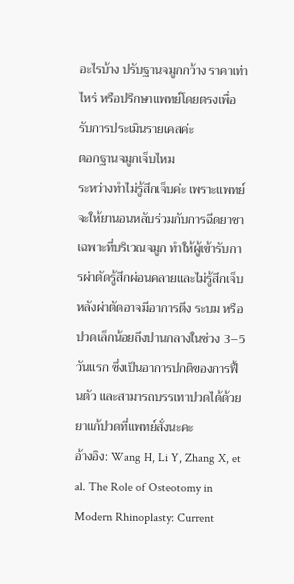อะไรบ้าง ปรับฐานจมูกกว้าง ราคาเท่าไหร่ หรือปรึกษาแพทย์โดยตรงเพื่อรับการประเมินรายเคสค่ะ
ตอกฐานจมูกเจ็บไหม
ระหว่างทำไม่รู้สึกเจ็บค่ะ เพราะแพทย์จะให้ยานอนหลับร่วมกับการฉีดยาชาเฉพาะที่บริเวณจมูก ทำให้ผู้เข้ารับการผ่าตัดรู้สึกผ่อนคลายและไม่รู้สึกเจ็บ
หลังผ่าตัดอาจมีอาการตึง ระบม หรือปวดเล็กน้อยถึงปานกลางในช่วง 3–5 วันแรก ซึ่งเป็นอาการปกติของการฟื้นตัว และสามารถบรรเทาปวดได้ด้วยยาแก้ปวดที่แพทย์สั่งนะคะ
อ้างอิง: Wang H, Li Y, Zhang X, et al. The Role of Osteotomy in Modern Rhinoplasty: Current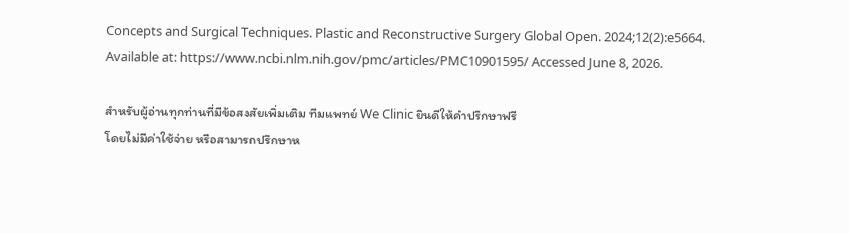Concepts and Surgical Techniques. Plastic and Reconstructive Surgery Global Open. 2024;12(2):e5664. Available at: https://www.ncbi.nlm.nih.gov/pmc/articles/PMC10901595/ Accessed June 8, 2026.

สำหรับผู้อ่านทุกท่านที่มีข้อสงสัยเพิ่มเติม ทีมแพทย์ We Clinic ยินดีให้คำปรึกษาฟรี
โดยไม่มีค่าใช้จ่าย หรือสามารถปรึกษาห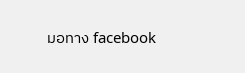มอทาง facebook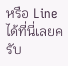หรือ Line ได้ที่นี่เลยครับ